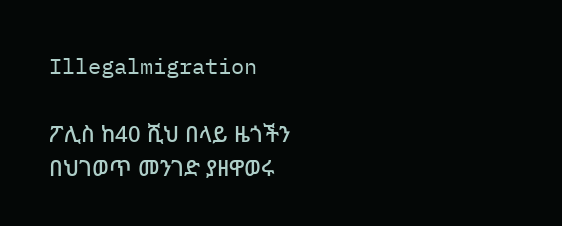Illegalmigration

ፖሊስ ከ40 ሺህ በላይ ዜጎችን በህገወጥ መንገድ ያዘዋወሩ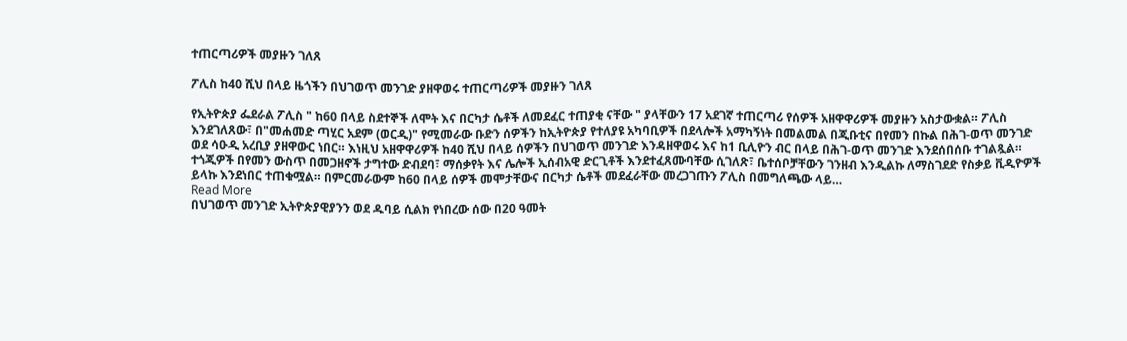ተጠርጣሪዎች መያዙን ገለጸ

ፖሊስ ከ40 ሺህ በላይ ዜጎችን በህገወጥ መንገድ ያዘዋወሩ ተጠርጣሪዎች መያዙን ገለጸ

የኢትዮጵያ ፌደራል ፖሊስ " ከ60 በላይ ስደተኞች ለሞት እና በርካታ ሴቶች ለመደፈር ተጠያቂ ናቸው " ያላቸውን 17 አደገኛ ተጠርጣሪ የሰዎች አዘዋዋሪዎች መያዙን አስታውቋል። ፖሊስ እንደገለጸው፣ በ"መሐመድ ጣሂር አደም (ወርዲ)" የሚመራው ቡድን ሰዎችን ከኢትዮጵያ የተለያዩ አካባቢዎች በደላሎች አማካኝነት በመልመል በጂቡቲና በየመን በኩል በሕገ-ወጥ መንገድ ወደ ሳዑዲ አረቢያ ያዘዋውር ነበር። እነዚህ አዘዋዋሪዎች ከ40 ሺህ በላይ ሰዎችን በህገወጥ መንገድ እንዳዘዋወሩ እና ከ1 ቢሊዮን ብር በላይ በሕገ-ወጥ መንገድ እንደሰበሰቡ ተገልጿል። ተጎጂዎች በየመን ውስጥ በመጋዘኖች ታግተው ድብደባ፣ ማሰቃየት እና ሌሎች ኢሰብአዊ ድርጊቶች እንደተፈጸሙባቸው ሲገለጽ፣ ቤተሰቦቻቸውን ገንዘብ እንዲልኩ ለማስገደድ የስቃይ ቪዲዮዎች ይላኩ እንደነበር ተጠቁሟል። በምርመራውም ከ60 በላይ ሰዎች መሞታቸውና በርካታ ሴቶች መደፈራቸው መረጋገጡን ፖሊስ በመግለጫው ላይ…
Read More
በህገወጥ መንገድ ኢትዮጵያዊያንን ወደ ዱባይ ሲልክ የነበረው ሰው በ20 ዓመት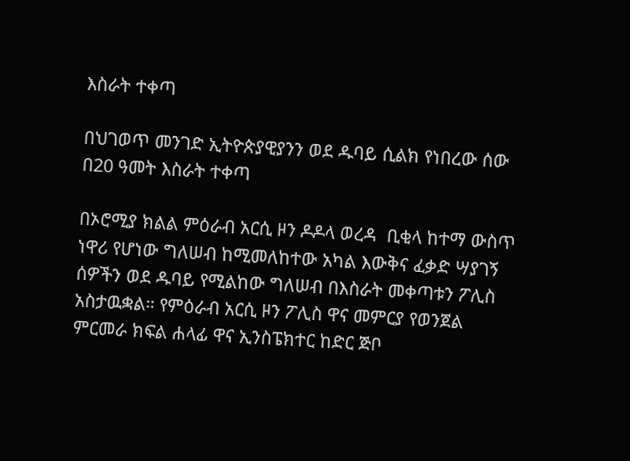እስራት ተቀጣ

በህገወጥ መንገድ ኢትዮጵያዊያንን ወደ ዱባይ ሲልክ የነበረው ሰው በ20 ዓመት እስራት ተቀጣ

በኦሮሚያ ክልል ምዕራብ አርሲ ዞን ዶዶላ ወረዳ  ቢቂላ ከተማ ውስጥ ነዋሪ የሆነው ግለሠብ ከሚመለከተው አካል እውቅና ፈቃድ ሣያገኝ ሰዎችን ወደ ዱባይ የሚልከው ግለሠብ በእስራት መቀጣቱን ፖሊስ አስታዉቋል። የምዕራብ አርሲ ዞን ፖሊስ ዋና መምርያ የወንጀል ምርመራ ክፍል ሐላፊ ዋና ኢንስፔክተር ከድር ጅቦ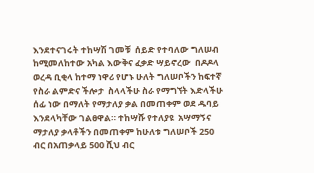እንደተናገሩት ተከሣሽ ገመቹ  ሰይድ የተባለው ግለሠብ ከሚመለከተው አካል እውቅና ፈቃድ ሣይኖረው  በዶዶላ ወረዳ ቢቂላ ከተማ ነዋሪ የሆኑ ሁለት ግለሠቦችን ከፍተኛ የስራ ልምድና ችሎታ  ስላላችሁ ስራ የማግኘት እድላችሁ ሰፊ ነው በማለት የማታለያ ቃል በመጠቀም ወደ ዱባይ እንደላካቸው ገልፀዋል። ተከሣሹ የተለያዩ  አሣማኝና  ማታለያ ቃላቶችን በመጠቀም ከሁለቱ ግለሠቦች 250 ብር በአጠቃላይ 500 ሺህ ብር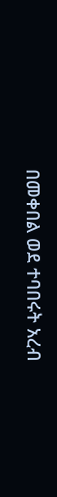በመቀበል ወደ ተባበሩት አረብ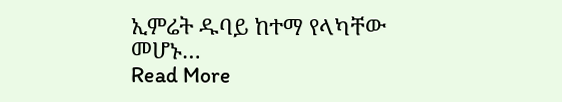ኢምሬት ዱባይ ከተማ የላካቸው መሆኑ…
Read More